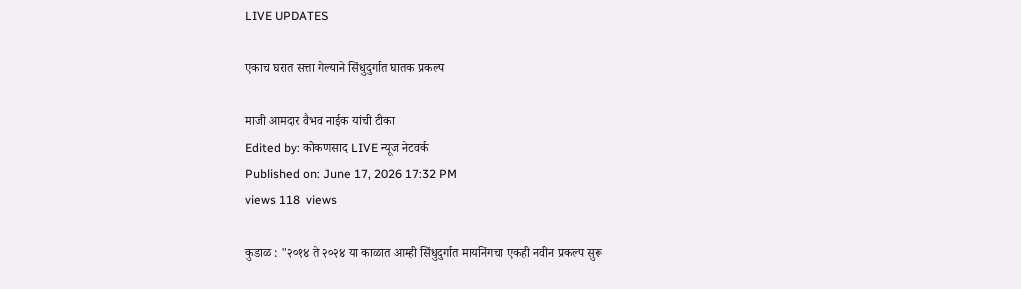LIVE UPDATES

एकाच घरात सत्ता गेल्याने सिंधुदुर्गात घातक प्रकल्प

माजी आमदार वैभव नाईक यांची टीका
Edited by: कोकणसाद LIVE न्यूज नेटवर्क
Published on: June 17, 2026 17:32 PM
views 118  views

कुडाळ : "२०१४ ते २०२४ या काळात आम्ही सिंधुदुर्गात मायनिंगचा एकही नवीन प्रकल्प सुरू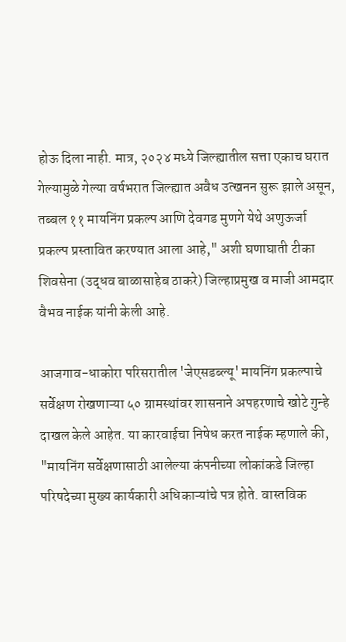होऊ दिला नाही. मात्र, २०२४ मध्ये जिल्ह्यातील सत्ता एकाच घरात  गेल्यामुळे गेल्या वर्षभरात जिल्ह्यात अवैध उत्खनन सुरू झाले असून, तब्बल ११ मायनिंग प्रकल्प आणि देवगड मुणगे येथे अणुऊर्जा प्रकल्प प्रस्तावित करण्यात आला आहे," अशी घणाघाती टीका शिवसेना (उद्धव बाळासाहेब ठाकरे) जिल्हाप्रमुख व माजी आमदार वैभव नाईक यांनी केली आहे.

आजगाव-धाकोरा परिसरातील 'जेएसडब्ल्यू' मायनिंग प्रकल्पाचे सर्वेक्षण रोखणाऱ्या ५० ग्रामस्थांवर शासनाने अपहरणाचे खोटे गुन्हे दाखल केले आहेत. या कारवाईचा निषेध करत नाईक म्हणाले की, "मायनिंग सर्वेक्षणासाठी आलेल्या कंपनीच्या लोकांकडे जिल्हा परिषदेच्या मुख्य कार्यकारी अधिकाऱ्यांचे पत्र होते. वास्तविक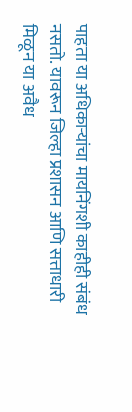पाहता या अधिकाऱ्यांचा मायनिंगशी काहीही संबंध नसतो. यावरून जिल्हा प्रशासन आणि सत्ताधारी मिळून या अवैध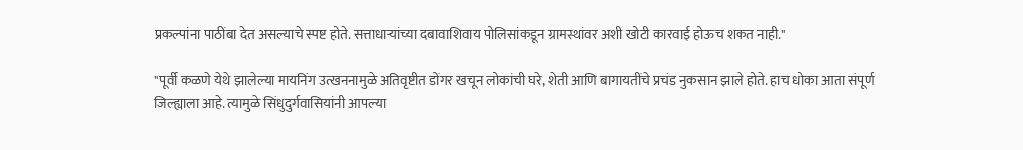प्रकल्पांना पाठींबा देत असल्याचे स्पष्ट होते. सत्ताधाऱ्यांच्या दबावाशिवाय पोलिसांकडून ग्रामस्थांवर अशी खोटी कारवाई होऊच शकत नाही."

"पूर्वी कळणे येथे झालेल्या मायनिंग उत्खननामुळे अतिवृष्टीत डोंगर खचून लोकांची घरे, शेती आणि बागायतींचे प्रचंड नुकसान झाले होते. हाच धोका आता संपूर्ण जिल्ह्याला आहे. त्यामुळे सिंधुदुर्गवासियांनी आपल्या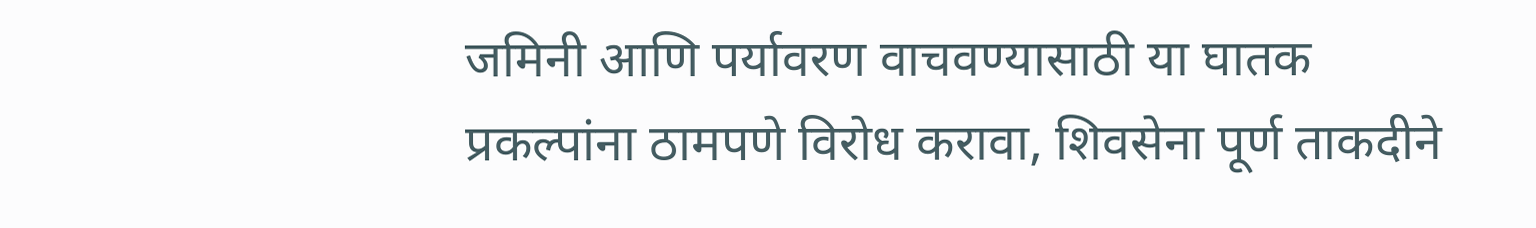जमिनी आणि पर्यावरण वाचवण्यासाठी या घातक प्रकल्पांना ठामपणे विरोध करावा, शिवसेना पूर्ण ताकदीने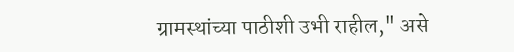ग्रामस्थांच्या पाठीशी उभी राहील," असे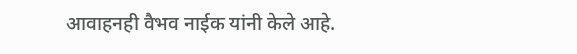आवाहनही वैभव नाईक यांनी केले आहे.